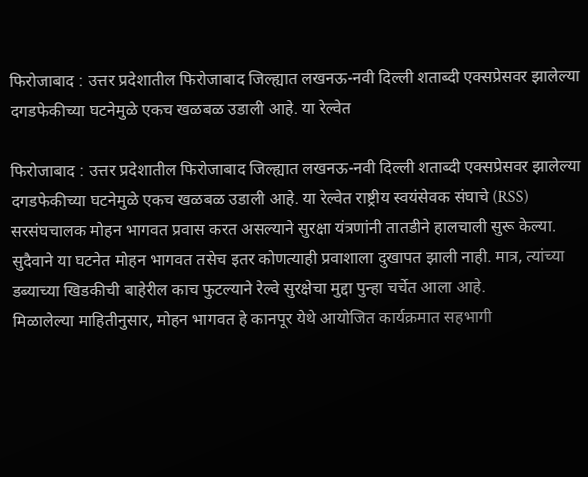फिरोजाबाद : उत्तर प्रदेशातील फिरोजाबाद जिल्ह्यात लखनऊ-नवी दिल्ली शताब्दी एक्सप्रेसवर झालेल्या दगडफेकीच्या घटनेमुळे एकच खळबळ उडाली आहे. या रेल्वेत

फिरोजाबाद : उत्तर प्रदेशातील फिरोजाबाद जिल्ह्यात लखनऊ-नवी दिल्ली शताब्दी एक्सप्रेसवर झालेल्या दगडफेकीच्या घटनेमुळे एकच खळबळ उडाली आहे. या रेल्वेत राष्ट्रीय स्वयंसेवक संघाचे (RSS) सरसंघचालक मोहन भागवत प्रवास करत असल्याने सुरक्षा यंत्रणांनी तातडीने हालचाली सुरू केल्या. सुदैवाने या घटनेत मोहन भागवत तसेच इतर कोणत्याही प्रवाशाला दुखापत झाली नाही. मात्र, त्यांच्या डब्याच्या खिडकीची बाहेरील काच फुटल्याने रेल्वे सुरक्षेचा मुद्दा पुन्हा चर्चेत आला आहे.
मिळालेल्या माहितीनुसार, मोहन भागवत हे कानपूर येथे आयोजित कार्यक्रमात सहभागी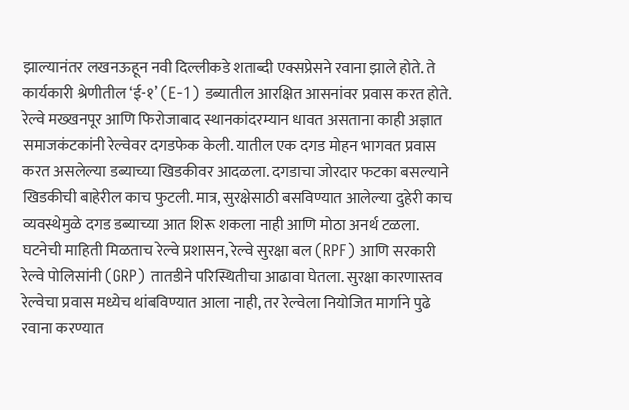झाल्यानंतर लखनऊहून नवी दिल्लीकडे शताब्दी एक्सप्रेसने रवाना झाले होते. ते कार्यकारी श्रेणीतील ‘ई-१’ (E-1) डब्यातील आरक्षित आसनांवर प्रवास करत होते. रेल्वे मख्खनपूर आणि फिरोजाबाद स्थानकांदरम्यान धावत असताना काही अज्ञात समाजकंटकांनी रेल्वेवर दगडफेक केली. यातील एक दगड मोहन भागवत प्रवास करत असलेल्या डब्याच्या खिडकीवर आदळला. दगडाचा जोरदार फटका बसल्याने खिडकीची बाहेरील काच फुटली. मात्र, सुरक्षेसाठी बसविण्यात आलेल्या दुहेरी काच व्यवस्थेमुळे दगड डब्याच्या आत शिरू शकला नाही आणि मोठा अनर्थ टळला.
घटनेची माहिती मिळताच रेल्वे प्रशासन, रेल्वे सुरक्षा बल (RPF) आणि सरकारी रेल्वे पोलिसांनी (GRP) तातडीने परिस्थितीचा आढावा घेतला. सुरक्षा कारणास्तव रेल्वेचा प्रवास मध्येच थांबविण्यात आला नाही, तर रेल्वेला नियोजित मार्गाने पुढे रवाना करण्यात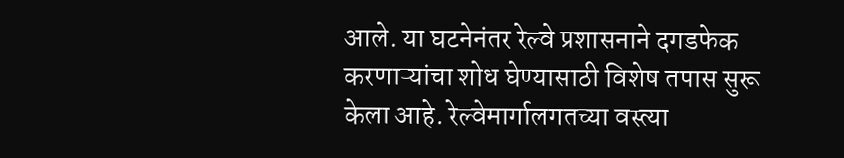आले. या घटनेनंतर रेल्वे प्रशासनाने दगडफेक करणाऱ्यांचा शोध घेण्यासाठी विशेष तपास सुरू केला आहे. रेल्वेमार्गालगतच्या वस्त्या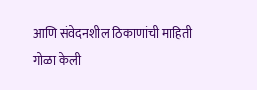आणि संवेदनशील ठिकाणांची माहिती गोळा केली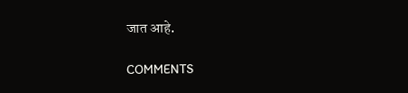जात आहे.

COMMENTS